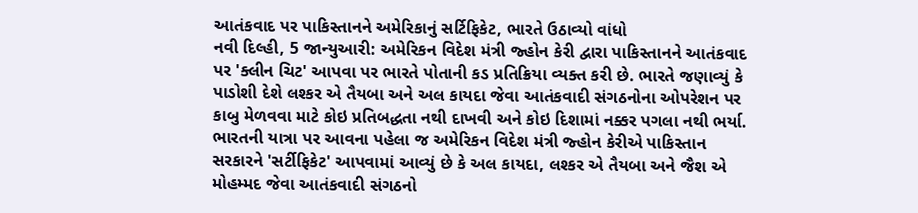આતંકવાદ પર પાકિસ્તાનને અમેરિકાનું સર્ટિફિકેટ, ભારતે ઉઠાવ્યો વાંધો
નવી દિલ્હી, 5 જાન્યુઆરી: અમેરિકન વિદેશ મંત્રી જ્હોન કેરી દ્વારા પાકિસ્તાનને આતંકવાદ પર 'ક્લીન ચિટ' આપવા પર ભારતે પોતાની કડ પ્રતિક્રિયા વ્યક્ત કરી છે. ભારતે જણાવ્યું કે પાડોશી દેશે લશ્કર એ તૈયબા અને અલ કાયદા જેવા આતંકવાદી સંગઠનોના ઓપરેશન પર કાબુ મેળવવા માટે કોઇ પ્રતિબદ્ધતા નથી દાખવી અને કોઇ દિશામાં નક્કર પગલા નથી ભર્યા.
ભારતની યાત્રા પર આવના પહેલા જ અમેરિકન વિદેશ મંત્રી જ્હોન કેરીએ પાકિસ્તાન સરકારને 'સર્ટીફિકેટ' આપવામાં આવ્યું છે કે અલ કાયદા, લશ્કર એ તૈયબા અને જૈશ એ મોહમ્મદ જેવા આતંકવાદી સંગઠનો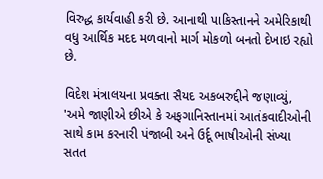વિરુદ્ધ કાર્યવાહી કરી છે. આનાથી પાકિસ્તાનને અમેરિકાથી વધુ આર્થિક મદદ મળવાનો માર્ગ મોકળો બનતો દેખાઇ રહ્યો છે.

વિદેશ મંત્રાલયના પ્રવક્તા સૈયદ અકબરુદ્દીને જણાવ્યું, 'અમે જાણીએ છીએ કે અફગાનિસ્તાનમાં આતંકવાદીઓની સાથે કામ કરનારી પંજાબી અને ઉર્દૂ ભાષીઓની સંખ્યા સતત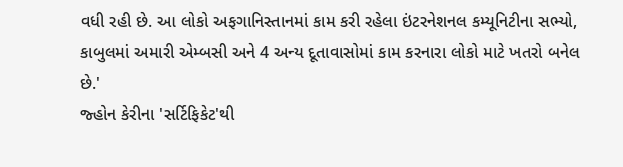વધી રહી છે. આ લોકો અફગાનિસ્તાનમાં કામ કરી રહેલા ઇંટરનેશનલ કમ્યૂનિટીના સભ્યો, કાબુલમાં અમારી એમ્બસી અને 4 અન્ય દૂતાવાસોમાં કામ કરનારા લોકો માટે ખતરો બનેલ છે.'
જ્હોન કેરીના 'સર્ટિફિકેટ'થી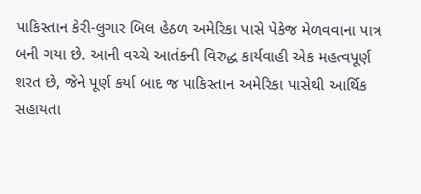પાકિસ્તાન કેરી-લુગાર બિલ હેઠળ અમેરિકા પાસે પેકેજ મેળવવાના પાત્ર બની ગયા છે. આની વચ્ચે આતંકની વિરુદ્ધ કાર્યવાહી એક મહત્વપૂર્ણ શરત છે, જેને પૂર્ણ કર્યા બાદ જ પાકિસ્તાન અમેરિકા પાસેથી આર્થિક સહાયતા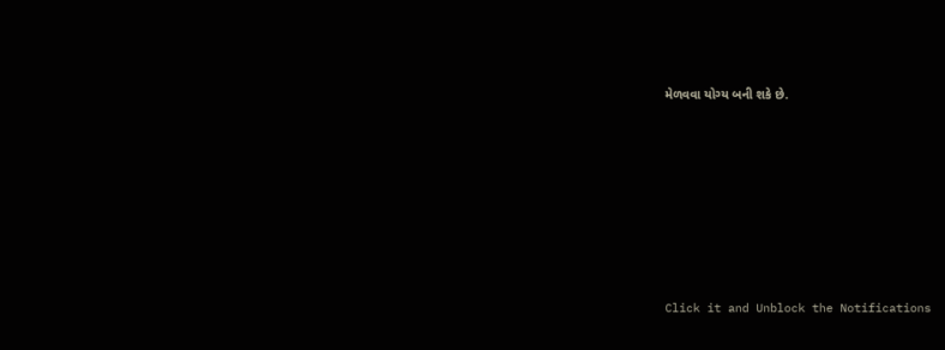મેળવવા યોગ્ય બની શકે છે.












Click it and Unblock the Notifications